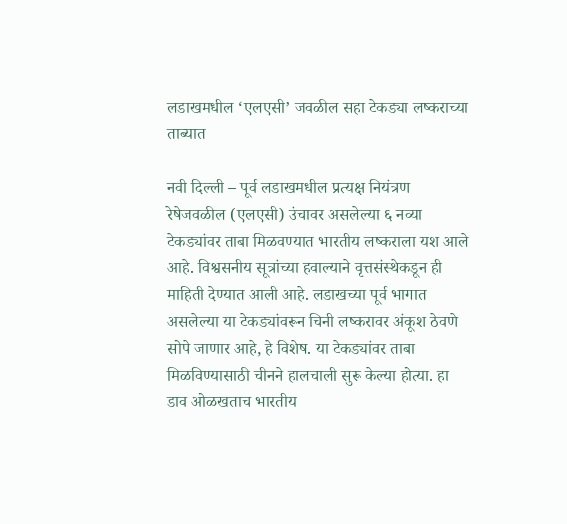लडाखमधील ‘एलएसी’ जवळील सहा टेकड्या लष्कराच्या ताब्यात

नवी दिल्ली – पूर्व लडाखमधील प्रत्यक्ष नियंत्रण रेषेजवळील (एलएसी) उंचावर असलेल्या ६ नव्या टेकड्यांवर ताबा मिळवण्यात भारतीय लष्कराला यश आले आहे. विश्वसनीय सूत्रांच्या हवाल्याने वृत्तसंस्थेकडून ही माहिती देण्यात आली आहे. लडाखच्या पूर्व भागात असलेल्या या टेकड्यांवरून चिनी लष्करावर अंकूश ठेवणे सोपे जाणार आहे, हे विशेष. या टेकड्यांवर ताबा मिळविण्यासाठी चीनने हालचाली सुरू केल्या होत्या. हा डाव ओळखताच भारतीय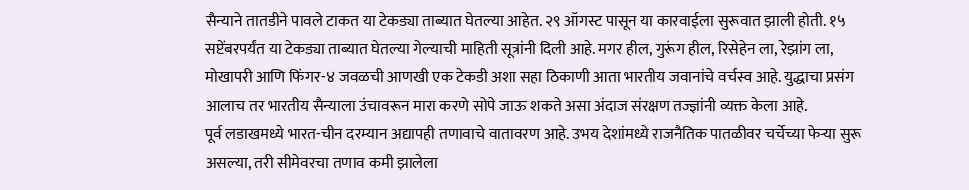सैन्याने तातडीने पावले टाकत या टेकड्या ताब्यात घेतल्या आहेत. २९ ऑगस्ट पासून या कारवाईला सुरूवात झाली होती. १५ सप्टेंबरपर्यंत या टेकड्या ताब्यात घेतल्या गेल्याची माहिती सूत्रांनी दिली आहे. मगर हील, गुरूंग हील, रिसेहेन ला, रेझांग ला, मोखापरी आणि फिंगर-४ जवळची आणखी एक टेकडी अशा सहा ठिकाणी आता भारतीय जवानांचे वर्चस्व आहे. युद्धाचा प्रसंग आलाच तर भारतीय सैन्याला उंचावरून मारा करणे सोपे जाऊ शकते असा अंदाज संरक्षण तज्ज्ञांनी व्यक्त केला आहे.
पूर्व लडाखमध्ये भारत-चीन दरम्यान अद्यापही तणावाचे वातावरण आहे. उभय देशांमध्ये राजनैतिक पातळीवर चर्चेच्या फेऱ्या सुरू असल्या, तरी सीमेवरचा तणाव कमी झालेला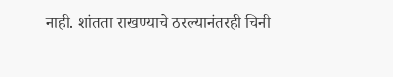नाही. शांतता राखण्याचे ठरल्यानंतरही चिनी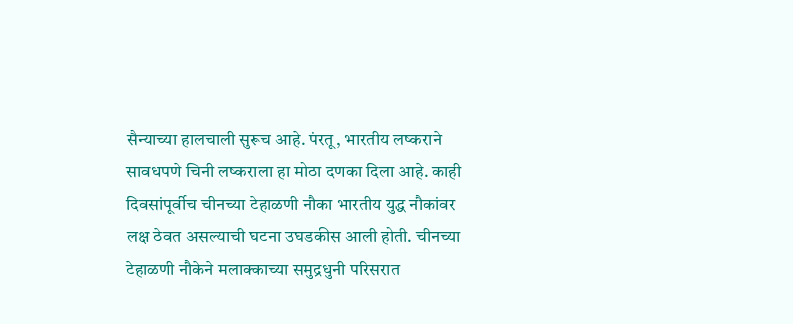सैन्याच्या हालचाली सुरूच आहे. पंरतू, भारतीय लष्कराने सावधपणे चिनी लष्कराला हा मोठा दणका दिला आहे. काही दिवसांपूर्वीच चीनच्या टेहाळणी नौका भारतीय युद्ध नौकांवर लक्ष ठेवत असल्याची घटना उघडकीस आली होती. चीनच्या टेहाळणी नौकेने मलाक्काच्या समुद्रधुनी परिसरात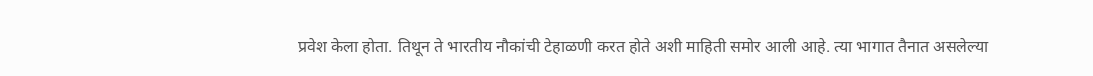प्रवेश केला होता. तिथून ते भारतीय नौकांची टेहाळणी करत होते अशी माहिती समोर आली आहे. त्या भागात तैनात असलेल्या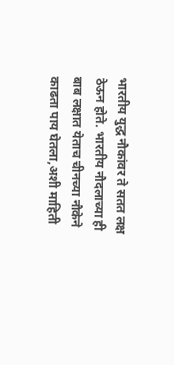भारतीय युद्ध नौकांवर ते सतत लक्ष ठेऊन होते. भारतीय नौदलाच्या ही बाब लक्षात येताच चीनच्या नौकेने काढता पाय घेतला,अशी माहिती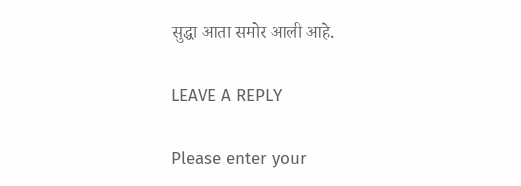सुद्धा आता समोर आली आहे.

LEAVE A REPLY

Please enter your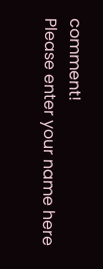comment!
Please enter your name here